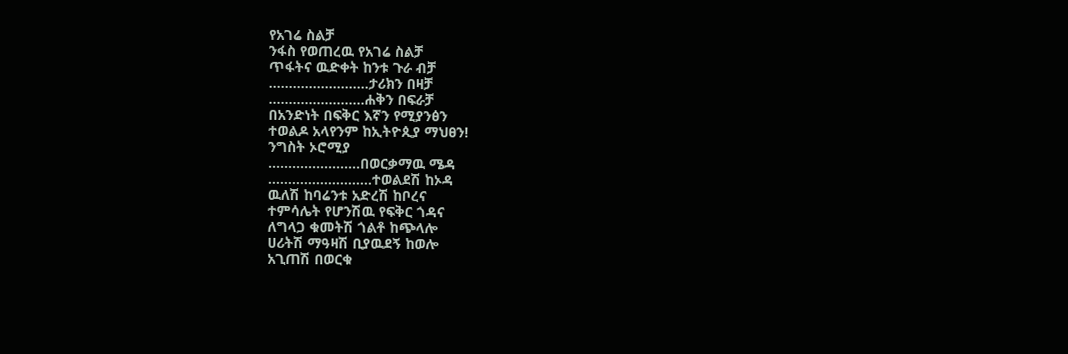የአገሬ ስልቻ
ንፋስ የወጠረዉ የአገሬ ስልቻ
ጥፋትና ዉድቀት ከንቱ ጉራ ብቻ
…………….………ታሪክን በዛቻ
………………......ሐቅን በፍራቻ
በአንድነት በፍቅር እኛን የሚያንፅን
ተወልዶ አላየንም ከኢትዮጲያ ማህፀን!
ንግስት ኦሮሚያ
……………….….በወርቃማዉ ሜዳ
……………………..ተወልደሽ ከኦዳ
ዉለሽ ከባሬንቱ አድረሽ ከቦረና
ተምሳሌት የሆንሽዉ የፍቅር ጎዳና
ለግላጋ ቁመትሽ ጎልቶ ከጭላሎ
ሀሪትሽ ማዓዛሽ ቢያዉደኝ ከወሎ
አጊጠሽ በወርቁ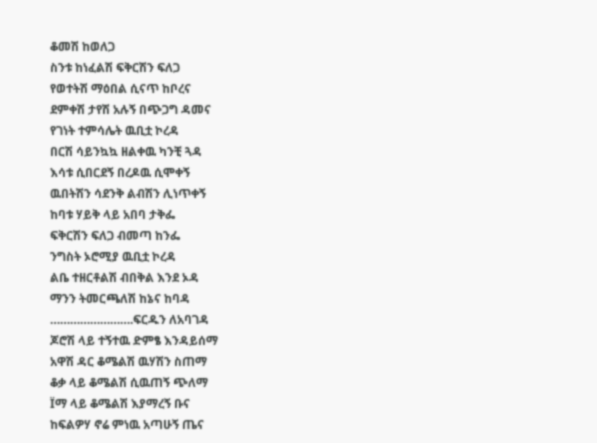ቆመሽ ከወለጋ
ስንቱ ከነፈልሽ ፍቅርሽን ፍለጋ
የወተትሽ ማዕበል ሲናጥ ከቦረና
ደምቀሽ ታየሽ አሉኝ በጭጋግ ዳመና
የገነት ተምሳሌት ዉቢቷ ኮረዳ
በርሽ ሳይንኳኳ ዘልቀዉ ካንቺ ጓዳ
እሳቱ ሲበርደኝ በረዶዉ ሲሞቀኝ
ዉበትሽን ሳደንቅ ልብሽን ሊነጥቀኝ
ከባቱ ሃይቅ ላይ አበባ ታቅፌ
ፍቅርሽን ፍለጋ ብመጣ ከንፌ
ንግስት ኦሮሚያ ዉቢቷ ኮረዳ
ልቤ ተዘርቶልሽ ብበቅል እንደ ኦዳ
ማንን ትመርጫለሽ ከኔና ከባዳ
…………………….ፍርዱን ለአባገዳ
ጆሮሽ ላይ ተኝተዉ ድምፄ እንዳይሰማ
አዋሽ ዳር ቆሜልሽ ዉሃሽን ስጠማ
ቆቃ ላይ ቆሜልሽ ሲዉጠኝ ጭለማ
Ïማ ላይ ቆሜልሽ እያማረኝ ቡና
ከፍልዎሃ ኖሬ ምነዉ አጣሁኝ ጤና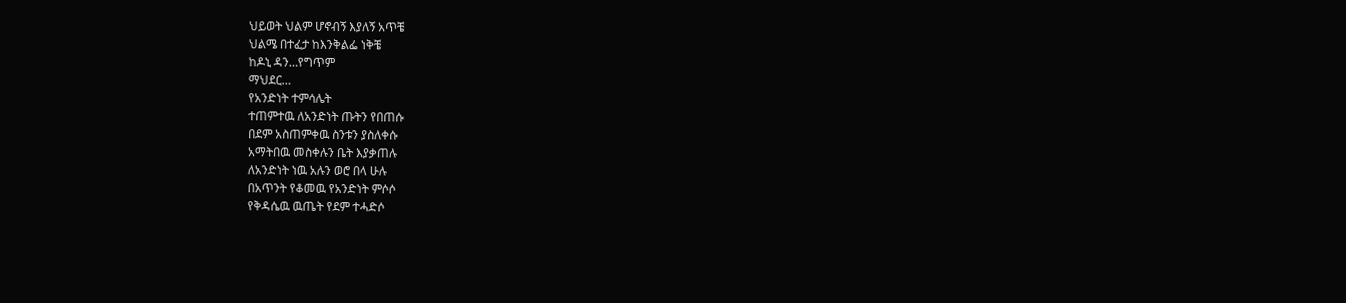ህይወት ህልም ሆኖብኝ እያለኝ አጥቼ
ህልሜ በተፈታ ከእንቅልፌ ነቅቼ
ከዶኒ ዳን…የግጥም
ማህደር…
የአንድነት ተምሳሌት
ተጠምተዉ ለአንድነት ጡትን የበጠሱ
በደም አስጠምቀዉ ስንቱን ያስለቀሱ
አማትበዉ መስቀሉን ቤት እያቃጠሉ
ለአንድነት ነዉ አሉን ወሮ በላ ሁሉ
በአጥንት የቆመዉ የአንድነት ምሶሶ
የቅዳሴዉ ዉጤት የደም ተሓድሶ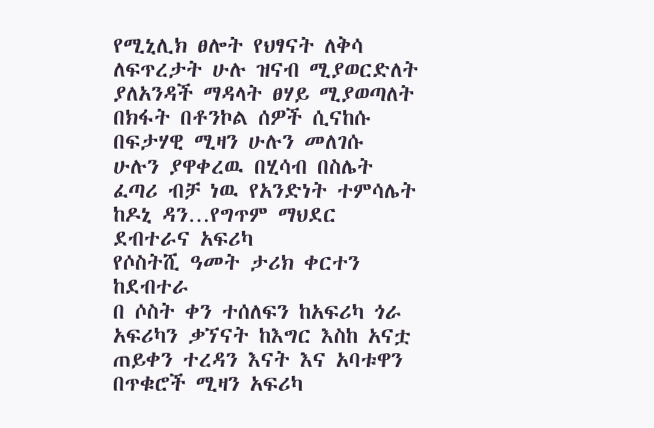የሚኒሊክ ፀሎት የህፃናት ለቅሳ
ለፍጥረታት ሁሉ ዝናብ ሚያወርድለት
ያለአንዳች ማዳላት ፀሃይ ሚያወጣለት
በክፋት በቶንኮል ሰዎች ሲናከሱ
በፍታሃዊ ሚዛን ሁሉን መለገሱ
ሁሉን ያዋቀረዉ በሂሳብ በስሌት
ፈጣሪ ብቻ ነዉ የአንድነት ተምሳሌት
ከዶኒ ዳን…የግጥም ማህደር
ደብተራና አፍሪካ
የሶስትሺ ዓመት ታሪክ ቀርተን ከደብተራ
በ ሶስት ቀን ተሰለፍን ከአፍሪካ ጎራ
አፍሪካን ቃኘናት ከእግር እስከ አናቷ
ጠይቀን ተረዳን እናት እና አባቱዋን
በጥቁሮች ሚዛን አፍሪካ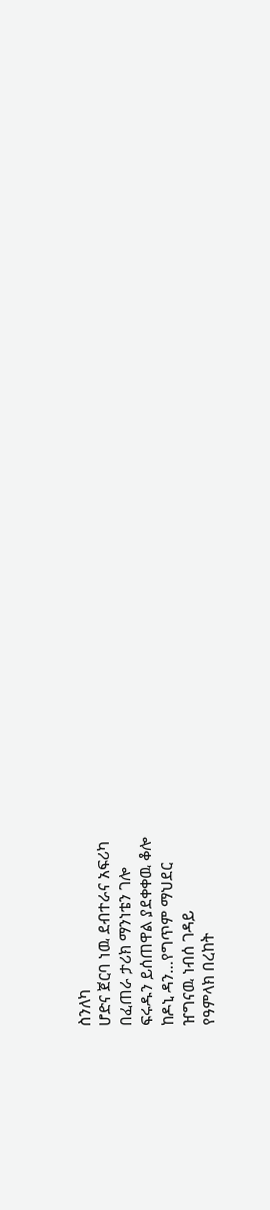ስንለካ
ሆድና ጀርባ ነዉ ደብተራና አፍሪካ
በፈጠራ ታሪክ ማንነቴን ገሎ
ፍሩዱን ይሰጠዋል ያደቀቀዉ ቆሎ
ከዶኒ ዳን…የግጥም ማህደር
ዠግናዉ ነብሰ ገዳይ
የዓምላክ በረከት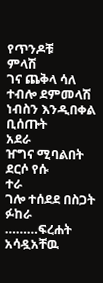የጥንዶቹ
ምላሽ
ገና ጨቅላ ሳለ ተብሎ ደምመላሽ
ነብስን እንዲበቀል ቢሰጡት
አደራ
ዠግና ሚባልበት ደርሶ የሱ
ተራ
ገሎ ተሰደደ በስጋት ፉከራ
………ፍረሐት አሳዷአቸዉ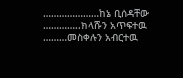…………………ከኔ ቢሰዳቸው
…………..ክላሹን አጥፍተዉ
………መስቀሉን አብርተዉ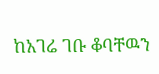ከአገሬ ገቡ ቆባቸዉን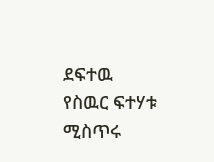ደፍተዉ
የስዉር ፍተሃቱ ሚስጥሩ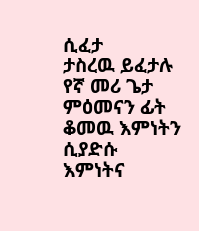ሲፈታ
ታስረዉ ይፈታሉ የኛ መሪ ጌታ
ምዕመናን ፊት ቆመዉ እምነትን ሲያድሱ
እምነትና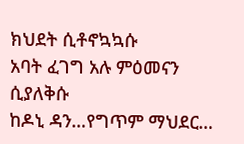ክህደት ሲቶኖኳኳሱ
አባት ፈገግ አሉ ምዕመናን ሲያለቅሱ
ከዶኒ ዳን…የግጥም ማህደር…